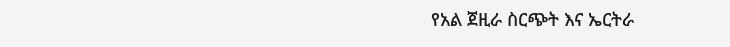የአል ጀዚራ ስርጭት እና ኤርትራ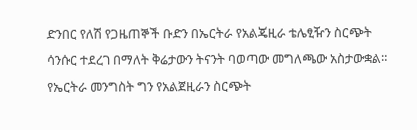ድንበር የለሽ የጋዜጠኞች ቡድን በኤርትራ የአልጄዚራ ቴሌፂዥን ስርጭት ሳንሱር ተደረገ በማለት ቅሬታውን ትናንት ባወጣው መግለጫው አስታውቋል። የኤርትራ መንግስት ግን የአልጀዚራን ስርጭት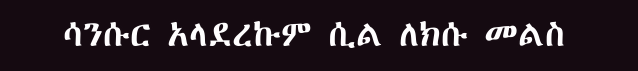ሳንሱር አላደረኩም ሲል ለክሱ መልስ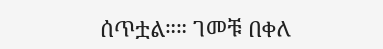ሰጥቷል።። ገመቹ በቀለ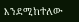እንደሚከተለው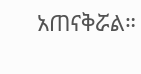አጠናቅሯል።